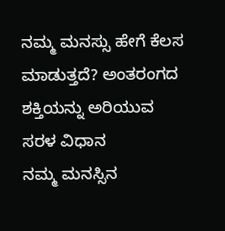ನಮ್ಮ ಮನಸ್ಸು ಹೇಗೆ ಕೆಲಸ ಮಾಡುತ್ತದೆ? ಅಂತರಂಗದ ಶಕ್ತಿಯನ್ನು ಅರಿಯುವ ಸರಳ ವಿಧಾನ
ನಮ್ಮ ಮನಸ್ಸಿನ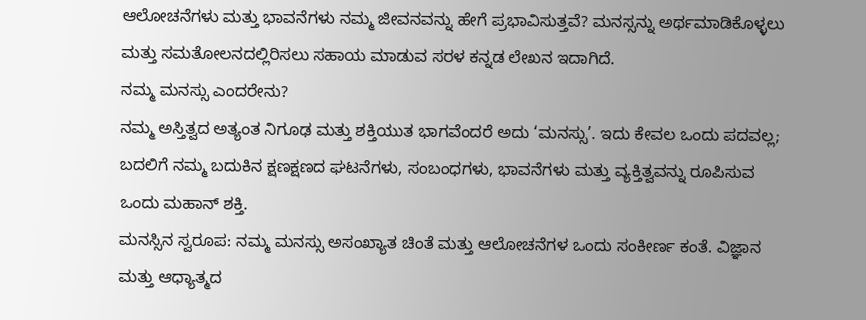ಆಲೋಚನೆಗಳು ಮತ್ತು ಭಾವನೆಗಳು ನಮ್ಮ ಜೀವನವನ್ನು ಹೇಗೆ ಪ್ರಭಾವಿಸುತ್ತವೆ? ಮನಸ್ಸನ್ನು ಅರ್ಥಮಾಡಿಕೊಳ್ಳಲು ಮತ್ತು ಸಮತೋಲನದಲ್ಲಿರಿಸಲು ಸಹಾಯ ಮಾಡುವ ಸರಳ ಕನ್ನಡ ಲೇಖನ ಇದಾಗಿದೆ.
ನಮ್ಮ ಮನಸ್ಸು ಎಂದರೇನು?
ನಮ್ಮ ಅಸ್ತಿತ್ವದ ಅತ್ಯಂತ ನಿಗೂಢ ಮತ್ತು ಶಕ್ತಿಯುತ ಭಾಗವೆಂದರೆ ಅದು ‘ಮನಸ್ಸು’. ಇದು ಕೇವಲ ಒಂದು ಪದವಲ್ಲ; ಬದಲಿಗೆ ನಮ್ಮ ಬದುಕಿನ ಕ್ಷಣಕ್ಷಣದ ಘಟನೆಗಳು, ಸಂಬಂಧಗಳು, ಭಾವನೆಗಳು ಮತ್ತು ವ್ಯಕ್ತಿತ್ವವನ್ನು ರೂಪಿಸುವ ಒಂದು ಮಹಾನ್ ಶಕ್ತಿ.
ಮನಸ್ಸಿನ ಸ್ವರೂಪ: ನಮ್ಮ ಮನಸ್ಸು ಅಸಂಖ್ಯಾತ ಚಿಂತೆ ಮತ್ತು ಆಲೋಚನೆಗಳ ಒಂದು ಸಂಕೀರ್ಣ ಕಂತೆ. ವಿಜ್ಞಾನ ಮತ್ತು ಆಧ್ಯಾತ್ಮದ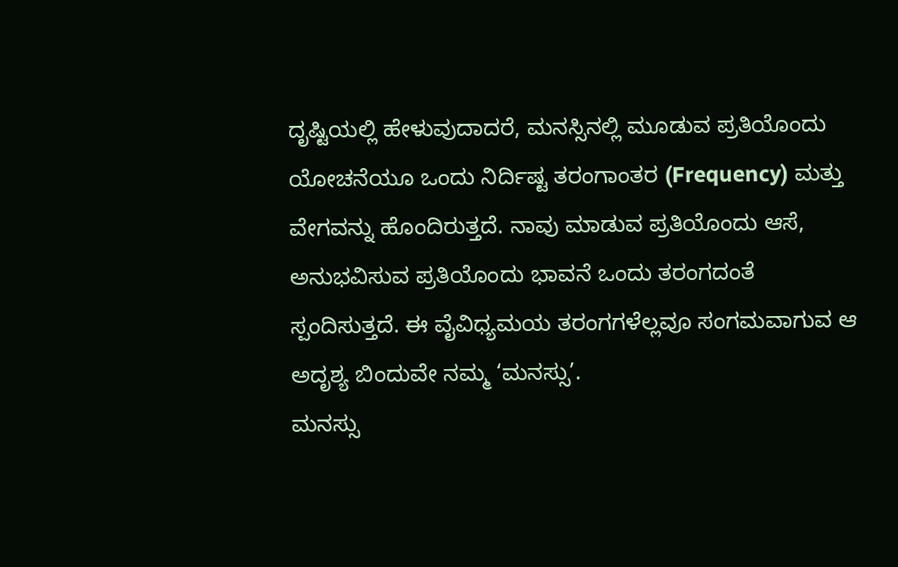ದೃಷ್ಟಿಯಲ್ಲಿ ಹೇಳುವುದಾದರೆ, ಮನಸ್ಸಿನಲ್ಲಿ ಮೂಡುವ ಪ್ರತಿಯೊಂದು ಯೋಚನೆಯೂ ಒಂದು ನಿರ್ದಿಷ್ಟ ತರಂಗಾಂತರ (Frequency) ಮತ್ತು ವೇಗವನ್ನು ಹೊಂದಿರುತ್ತದೆ. ನಾವು ಮಾಡುವ ಪ್ರತಿಯೊಂದು ಆಸೆ, ಅನುಭವಿಸುವ ಪ್ರತಿಯೊಂದು ಭಾವನೆ ಒಂದು ತರಂಗದಂತೆ ಸ್ಪಂದಿಸುತ್ತದೆ. ಈ ವೈವಿಧ್ಯಮಯ ತರಂಗಗಳೆಲ್ಲವೂ ಸಂಗಮವಾಗುವ ಆ ಅದೃಶ್ಯ ಬಿಂದುವೇ ನಮ್ಮ ‘ಮನಸ್ಸು’.
ಮನಸ್ಸು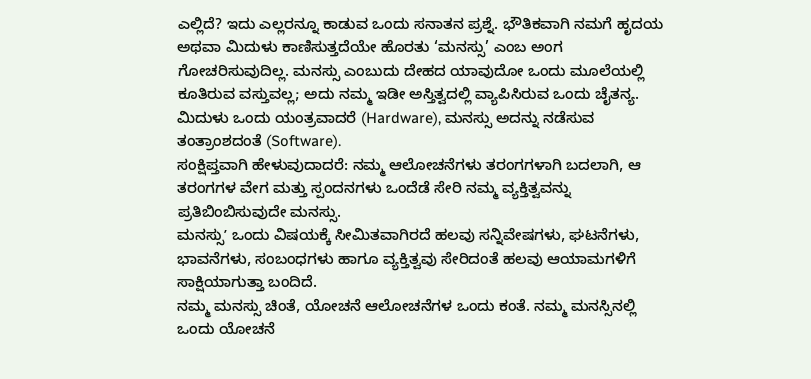ಎಲ್ಲಿದೆ? ಇದು ಎಲ್ಲರನ್ನೂ ಕಾಡುವ ಒಂದು ಸನಾತನ ಪ್ರಶ್ನೆ. ಭೌತಿಕವಾಗಿ ನಮಗೆ ಹೃದಯ ಅಥವಾ ಮಿದುಳು ಕಾಣಿಸುತ್ತದೆಯೇ ಹೊರತು ‘ಮನಸ್ಸು’ ಎಂಬ ಅಂಗ ಗೋಚರಿಸುವುದಿಲ್ಲ. ಮನಸ್ಸು ಎಂಬುದು ದೇಹದ ಯಾವುದೋ ಒಂದು ಮೂಲೆಯಲ್ಲಿ ಕೂತಿರುವ ವಸ್ತುವಲ್ಲ; ಅದು ನಮ್ಮ ಇಡೀ ಅಸ್ತಿತ್ವದಲ್ಲಿ ವ್ಯಾಪಿಸಿರುವ ಒಂದು ಚೈತನ್ಯ. ಮಿದುಳು ಒಂದು ಯಂತ್ರವಾದರೆ (Hardware), ಮನಸ್ಸು ಅದನ್ನು ನಡೆಸುವ ತಂತ್ರಾಂಶದಂತೆ (Software).
ಸಂಕ್ಷಿಪ್ತವಾಗಿ ಹೇಳುವುದಾದರೆ: ನಮ್ಮ ಆಲೋಚನೆಗಳು ತರಂಗಗಳಾಗಿ ಬದಲಾಗಿ, ಆ ತರಂಗಗಳ ವೇಗ ಮತ್ತು ಸ್ಪಂದನಗಳು ಒಂದೆಡೆ ಸೇರಿ ನಮ್ಮ ವ್ಯಕ್ತಿತ್ವವನ್ನು ಪ್ರತಿಬಿಂಬಿಸುವುದೇ ಮನಸ್ಸು.
ಮನಸ್ಸುʼ ಒಂದು ವಿಷಯಕ್ಕೆ ಸೀಮಿತವಾಗಿರದೆ ಹಲವು ಸನ್ನಿವೇಷಗಳು, ಘಟನೆಗಳು, ಭಾವನೆಗಳು, ಸಂಬಂಧಗಳು ಹಾಗೂ ವ್ಯಕ್ತಿತ್ವವು ಸೇರಿದಂತೆ ಹಲವು ಆಯಾಮಗಳಿಗೆ ಸಾಕ್ಷಿಯಾಗುತ್ತಾ ಬಂದಿದೆ.
ನಮ್ಮ ಮನಸ್ಸು ಚಿಂತೆ, ಯೋಚನೆ ಆಲೋಚನೆಗಳ ಒಂದು ಕಂತೆ. ನಮ್ಮ ಮನಸ್ಸಿನಲ್ಲಿ ಒಂದು ಯೋಚನೆ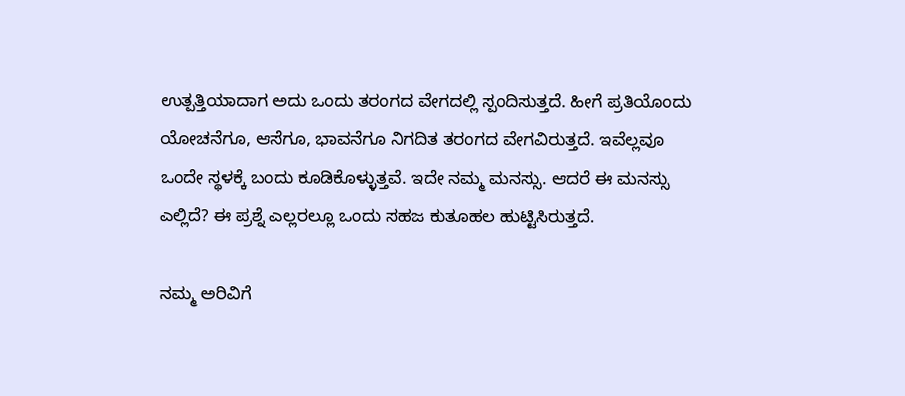ಉತ್ಪತ್ತಿಯಾದಾಗ ಅದು ಒಂದು ತರಂಗದ ವೇಗದಲ್ಲಿ ಸ್ಪಂದಿಸುತ್ತದೆ. ಹೀಗೆ ಪ್ರತಿಯೊಂದು ಯೋಚನೆಗೂ, ಆಸೆಗೂ, ಭಾವನೆಗೂ ನಿಗದಿತ ತರಂಗದ ವೇಗವಿರುತ್ತದೆ. ಇವೆಲ್ಲವೂ ಒಂದೇ ಸ್ಥಳಕ್ಕೆ ಬಂದು ಕೂಡಿಕೊಳ್ಳುತ್ತವೆ. ಇದೇ ನಮ್ಮ ಮನಸ್ಸು. ಆದರೆ ಈ ಮನಸ್ಸು ಎಲ್ಲಿದೆ? ಈ ಪ್ರಶ್ನೆ ಎಲ್ಲರಲ್ಲೂ ಒಂದು ಸಹಜ ಕುತೂಹಲ ಹುಟ್ಟಿಸಿರುತ್ತದೆ.

ನಮ್ಮ ಅರಿವಿಗೆ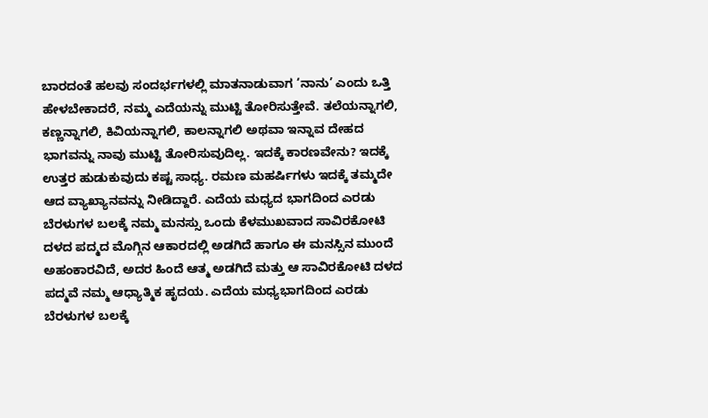ಬಾರದಂತೆ ಹಲವು ಸಂದರ್ಭಗಳಲ್ಲಿ ಮಾತನಾಡುವಾಗ ‘ನಾನು’ ಎಂದು ಒತ್ತಿ ಹೇಳಬೇಕಾದರೆ, ನಮ್ಮ ಎದೆಯನ್ನು ಮುಟ್ಟಿ ತೋರಿಸುತ್ತೇವೆ. ತಲೆಯನ್ನಾಗಲಿ, ಕಣ್ಣನ್ನಾಗಲಿ, ಕಿವಿಯನ್ನಾಗಲಿ, ಕಾಲನ್ನಾಗಲಿ ಅಥವಾ ಇನ್ನಾವ ದೇಹದ ಭಾಗವನ್ನು ನಾವು ಮುಟ್ಟಿ ತೋರಿಸುವುದಿಲ್ಲ. ಇದಕ್ಕೆ ಕಾರಣವೇನು? ಇದಕ್ಕೆ ಉತ್ತರ ಹುಡುಕುವುದು ಕಷ್ಟ ಸಾಧ್ಯ. ರಮಣ ಮಹರ್ಷಿಗಳು ಇದಕ್ಕೆ ತಮ್ಮದೇ ಆದ ವ್ಯಾಖ್ಯಾನವನ್ನು ನೀಡಿದ್ದಾರೆ. ಎದೆಯ ಮಧ್ಯದ ಭಾಗದಿಂದ ಎರಡು ಬೆರಳುಗಳ ಬಲಕ್ಕೆ ನಮ್ಮ ಮನಸ್ಸು ಒಂದು ಕೆಳಮುಖವಾದ ಸಾವಿರಕೋಟಿ ದಳದ ಪದ್ಮದ ಮೊಗ್ಗಿನ ಆಕಾರದಲ್ಲಿ ಅಡಗಿದೆ ಹಾಗೂ ಈ ಮನಸ್ಸಿನ ಮುಂದೆ ಅಹಂಕಾರವಿದೆ, ಅದರ ಹಿಂದೆ ಆತ್ಮ ಅಡಗಿದೆ ಮತ್ತು ಆ ಸಾವಿರಕೋಟಿ ದಳದ ಪದ್ಮವೆ ನಮ್ಮ ಆಧ್ಯಾತ್ಮಿಕ ಹೃದಯ. ಎದೆಯ ಮಧ್ಯಭಾಗದಿಂದ ಎರಡು ಬೆರಳುಗಳ ಬಲಕ್ಕೆ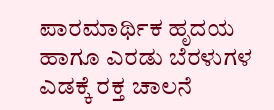ಪಾರಮಾರ್ಥಿಕ ಹೃದಯ ಹಾಗೂ ಎರಡು ಬೆರಳುಗಳ ಎಡಕ್ಕೆ ರಕ್ತ ಚಾಲನೆ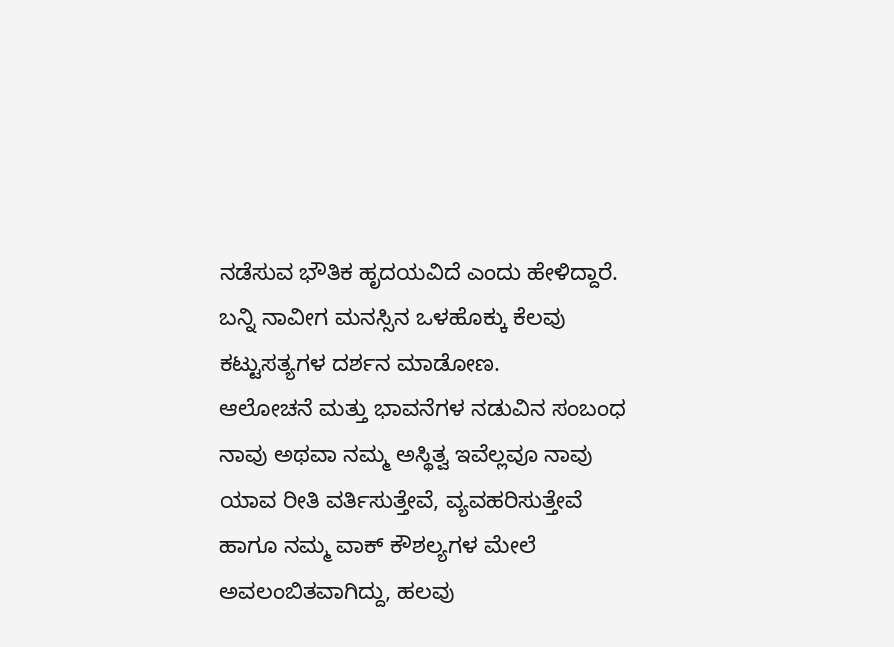ನಡೆಸುವ ಭೌತಿಕ ಹೃದಯವಿದೆ ಎಂದು ಹೇಳಿದ್ದಾರೆ. ಬನ್ನಿ ನಾವೀಗ ಮನಸ್ಸಿನ ಒಳಹೊಕ್ಕು ಕೆಲವು ಕಟ್ಟುಸತ್ಯಗಳ ದರ್ಶನ ಮಾಡೋಣ.
ಆಲೋಚನೆ ಮತ್ತು ಭಾವನೆಗಳ ನಡುವಿನ ಸಂಬಂಧ
ನಾವು ಅಥವಾ ನಮ್ಮ ಅಸ್ಥಿತ್ವ ಇವೆಲ್ಲವೂ ನಾವು ಯಾವ ರೀತಿ ವರ್ತಿಸುತ್ತೇವೆ, ವ್ಯವಹರಿಸುತ್ತೇವೆ ಹಾಗೂ ನಮ್ಮ ವಾಕ್ ಕೌಶಲ್ಯಗಳ ಮೇಲೆ ಅವಲಂಬಿತವಾಗಿದ್ದು, ಹಲವು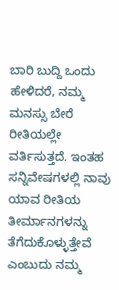ಬಾರಿ ಬುದ್ದಿ ಒಂದು ಹೇಳಿದರೆ, ನಮ್ಮ ಮನಸ್ಸು ಬೇರೆ ರೀತಿಯಲ್ಲೇ ವರ್ತಿಸುತ್ತದೆ. ಇಂತಹ ಸನ್ನಿವೇಷಗಳಲ್ಲಿ ನಾವು ಯಾವ ರೀತಿಯ ತೀರ್ಮಾನಗಳನ್ನು ತೆಗೆದುಕೊಳ್ಳುತ್ತೇವೆ ಎಂಬುದು ನಮ್ಮ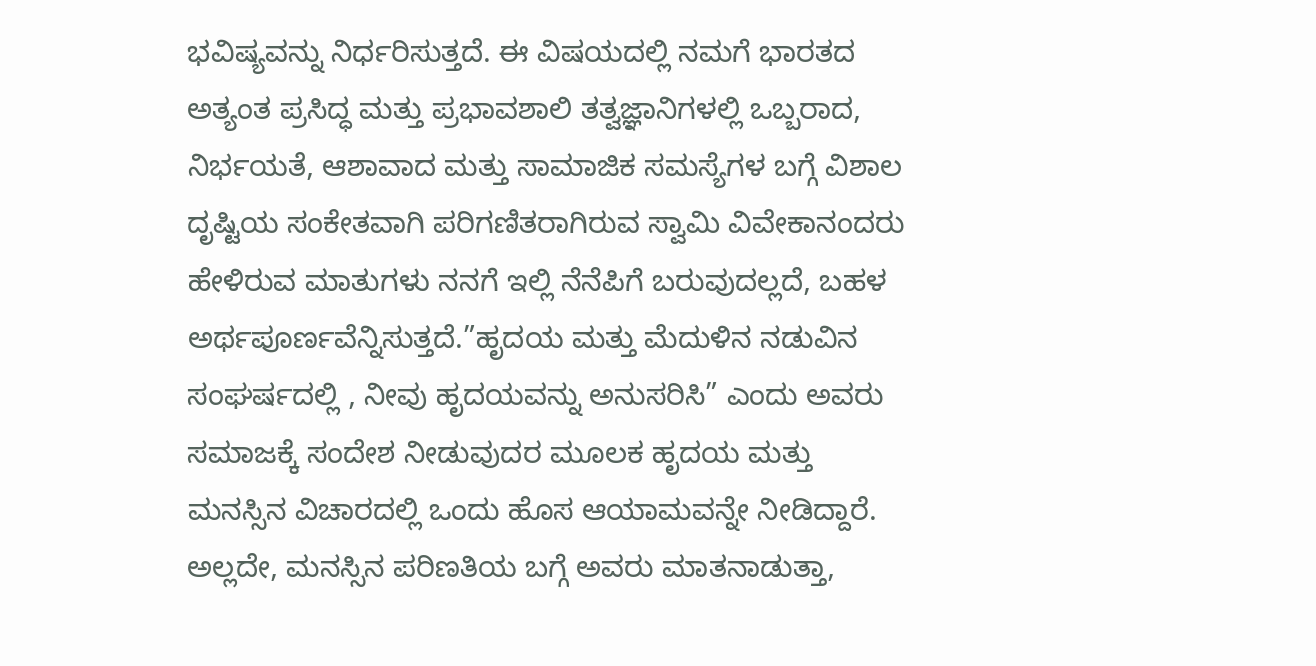ಭವಿಷ್ಯವನ್ನು ನಿರ್ಧರಿಸುತ್ತದೆ. ಈ ವಿಷಯದಲ್ಲಿ ನಮಗೆ ಭಾರತದ ಅತ್ಯಂತ ಪ್ರಸಿದ್ಧ ಮತ್ತು ಪ್ರಭಾವಶಾಲಿ ತತ್ವಜ್ಞಾನಿಗಳಲ್ಲಿ ಒಬ್ಬರಾದ, ನಿರ್ಭಯತೆ, ಆಶಾವಾದ ಮತ್ತು ಸಾಮಾಜಿಕ ಸಮಸ್ಯೆಗಳ ಬಗ್ಗೆ ವಿಶಾಲ ದೃಷ್ಟಿಯ ಸಂಕೇತವಾಗಿ ಪರಿಗಣಿತರಾಗಿರುವ ಸ್ವಾಮಿ ವಿವೇಕಾನಂದರು ಹೇಳಿರುವ ಮಾತುಗಳು ನನಗೆ ಇಲ್ಲಿ ನೆನೆಪಿಗೆ ಬರುವುದಲ್ಲದೆ, ಬಹಳ ಅರ್ಥಪೂರ್ಣವೆನ್ನಿಸುತ್ತದೆ.”ಹೃದಯ ಮತ್ತು ಮೆದುಳಿನ ನಡುವಿನ ಸಂಘರ್ಷದಲ್ಲಿ , ನೀವು ಹೃದಯವನ್ನು ಅನುಸರಿಸಿ” ಎಂದು ಅವರು ಸಮಾಜಕ್ಕೆ ಸಂದೇಶ ನೀಡುವುದರ ಮೂಲಕ ಹೃದಯ ಮತ್ತು ಮನಸ್ಸಿನ ವಿಚಾರದಲ್ಲಿ ಒಂದು ಹೊಸ ಆಯಾಮವನ್ನೇ ನೀಡಿದ್ದಾರೆ. ಅಲ್ಲದೇ, ಮನಸ್ಸಿನ ಪರಿಣತಿಯ ಬಗ್ಗೆ ಅವರು ಮಾತನಾಡುತ್ತಾ,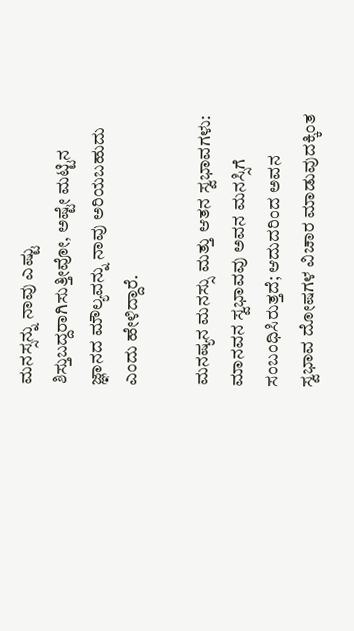ಮನಸ್ಸನ್ನು ನಾವು ಎಷ್ಟು ಶಿಸ್ತುಬದ್ದರಾಗಿಸುತ್ತೀವೋ, ಅಷ್ಟೇ ಮಟ್ಟಿನ ಜ್ಞಾನದ ಮೌಲ್ಯವನ್ನು ನಾವು ಅರಿಯಬಹುದು ಎಂದು ಹೇಳಿದ್ದಾರೆ.

ಮನಷ್ಯನ ಮನಸ್ಸು ಮತ್ತು ಆತನ ಸ್ವಭಾವಗಳು:
ಮಾನವನ ಸ್ವಭಾವವು ಅವನ ಮನಸ್ಸಿಗೆ ಸಂಬಂಧಿಸಿರುತ್ತದೆ; ಆದುದರಿಂದ ಅವನ ಸ್ವಭಾವ ದೋಷಗಳ ವಿಚಾರ ಮಾಡುವುದಕ್ಕಿಂತ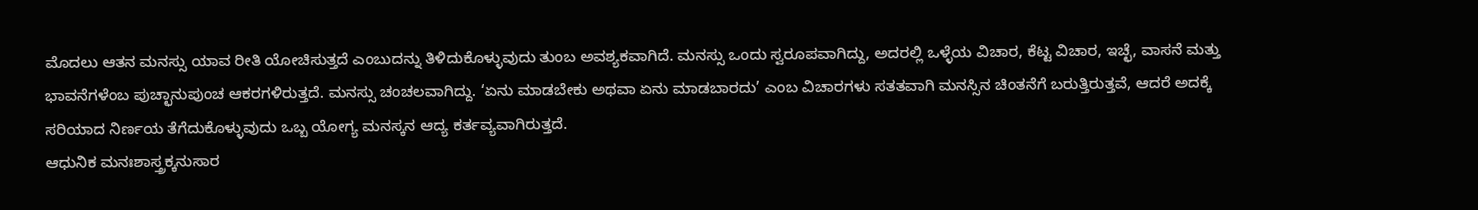ಮೊದಲು ಆತನ ಮನಸ್ಸು ಯಾವ ರೀತಿ ಯೋಚಿಸುತ್ತದೆ ಎಂಬುದನ್ನು ತಿಳಿದುಕೊಳ್ಳುವುದು ತುಂಬ ಅವಶ್ಯಕವಾಗಿದೆ. ಮನಸ್ಸು ಒಂದು ಸ್ವರೂಪವಾಗಿದ್ದು, ಅದರಲ್ಲಿ ಒಳ್ಳೆಯ ವಿಚಾರ, ಕೆಟ್ಟ ವಿಚಾರ, ಇಚ್ಛೆ, ವಾಸನೆ ಮತ್ತು ಭಾವನೆಗಳೆಂಬ ಪುಚ್ಛಾನುಪುಂಚ ಆಕರಗಳಿರುತ್ತದೆ. ಮನಸ್ಸು ಚಂಚಲವಾಗಿದ್ದು. ‘ಏನು ಮಾಡಬೇಕು ಅಥವಾ ಏನು ಮಾಡಬಾರದು’ ಎಂಬ ವಿಚಾರಗಳು ಸತತವಾಗಿ ಮನಸ್ಸಿನ ಚಿಂತನೆಗೆ ಬರುತ್ತಿರುತ್ತವೆ, ಆದರೆ ಅದಕ್ಕೆ ಸರಿಯಾದ ನಿರ್ಣಯ ತೆಗೆದುಕೊಳ್ಳುವುದು ಒಬ್ಬ ಯೋಗ್ಯ ಮನಸ್ಕನ ಆದ್ಯ ಕರ್ತವ್ಯವಾಗಿರುತ್ತದೆ.
ಆಧುನಿಕ ಮನಃಶಾಸ್ತ್ರಕ್ಕನುಸಾರ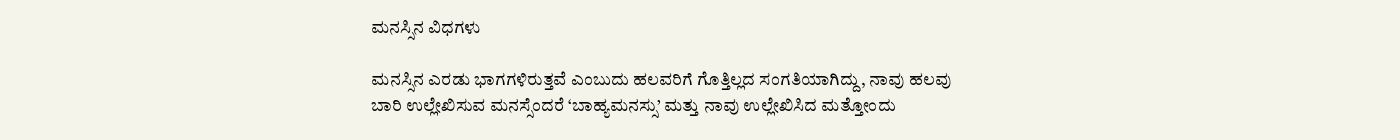ಮನಸ್ಸಿನ ವಿಧಗಳು

ಮನಸ್ಸಿನ ಎರಡು ಭಾಗಗಳಿರುತ್ತವೆ ಎಂಬುದು ಹಲವರಿಗೆ ಗೊತ್ತಿಲ್ಲದ ಸಂಗತಿಯಾಗಿದ್ದು, ನಾವು ಹಲವು ಬಾರಿ ಉಲ್ಲೇಖಿಸುವ ಮನಸ್ಸೆಂದರೆ ‘ಬಾಹ್ಯಮನಸ್ಸು’ ಮತ್ತು ನಾವು ಉಲ್ಲೇಖಿಸಿದ ಮತ್ತೋಂದು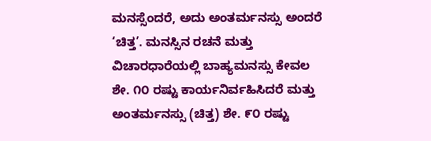ಮನಸ್ಸೆಂದರೆ, ಅದು ಅಂತರ್ಮನಸ್ಸು ಅಂದರೆ ‘ಚಿತ್ತ’. ಮನಸ್ಸಿನ ರಚನೆ ಮತ್ತು ವಿಚಾರಧಾರೆಯಲ್ಲಿ ಬಾಹ್ಯಮನಸ್ಸು ಕೇವಲ ಶೇ. ೧೦ ರಷ್ಟು ಕಾರ್ಯನಿರ್ವಹಿಸಿದರೆ ಮತ್ತು ಅಂತರ್ಮನಸ್ಸು (ಚಿತ್ತ) ಶೇ. ೯೦ ರಷ್ಟು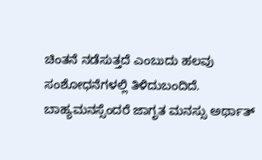ಚಿಂತನೆ ನಡೆಸುತ್ತದೆ ಎಂಬುದು ಹಲವು ಸಂಶೋಧನೆಗಳಲ್ಲಿ ತಿಳಿದುಬಂದಿದೆ.
ಬಾಹ್ಯಮನಸ್ಸೆಂದರೆ ಜಾಗೃತ ಮನಸ್ಸು ಅರ್ಥಾತ್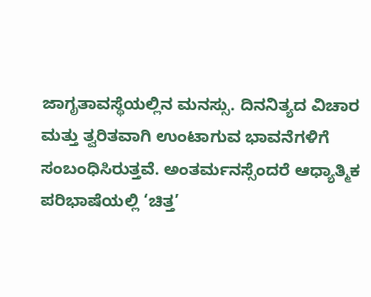ಜಾಗೃತಾವಸ್ಥೆಯಲ್ಲಿನ ಮನಸ್ಸು. ದಿನನಿತ್ಯದ ವಿಚಾರ ಮತ್ತು ತ್ವರಿತವಾಗಿ ಉಂಟಾಗುವ ಭಾವನೆಗಳಿಗೆ ಸಂಬಂಧಿಸಿರುತ್ತವೆ. ಅಂತರ್ಮನಸ್ಸೆಂದರೆ ಆಧ್ಯಾತ್ಮಿಕ ಪರಿಭಾಷೆಯಲ್ಲಿ ‘ಚಿತ್ತ’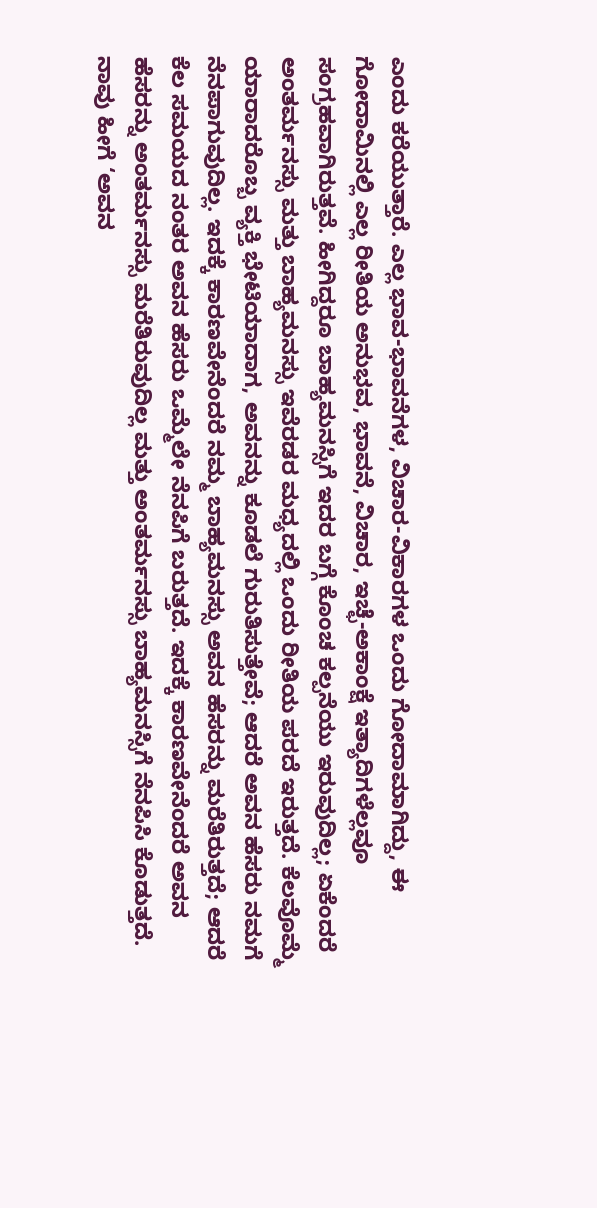ಎಂದು ಕರೆಯುತ್ತಾರೆ. ಎಲ್ಲ ಭಾವ-ಭಾವನೆಗಳ, ವಿಚಾರ-ವಿಕಾರಗಳ ಒಂದು ಗೋದಾಮಾಗಿದ್ದು, ಈ ಗೋದಾಮಿನಲ್ಲಿ ಎಲ್ಲ ರೀತಿಯ ಅನುಭವ, ಭಾವನೆ, ವಿಚಾರ, ಇಚ್ಛೆ-ಅಕಾಂಕ್ಷೆ ಇತ್ಯಾದಿಗಳೆಲ್ಲವೂ ಸಂಗ್ರಹವಾಗಿರುತ್ತವೆ. ಹೀಗಿದ್ದರೂ ಬಾಹ್ಯಮನಸ್ಸಿಗೆ ಇದರ ಬಗ್ಗೆ ಕೊಂಚ ಕಲ್ಪನೆಯು ಇರುವುದಿಲ್ಲ; ಏಕೆಂದರೆ ಅಂತರ್ಮನಸ್ಸು ಮತ್ತು ಬಾಹ್ಯಮನಸ್ಸು ಇವೆರಡರ ಮಧ್ಯದಲ್ಲಿ ಒಂದು ರೀತಿಯ ಪರದೆ ಇರುತ್ತದೆ. ಕೆಲವೊಮ್ಮೆ ಯಾರಾದರೊಬ್ಬ ವ್ಯಕ್ತಿ ಭೇಟಿಯಾದಾಗ, ಅವನನ್ನು ಕೂಡಲೆ ಗುರುತಿಸುತ್ತೇವೆ; ಆದರೆ ಅವನ ಹೆಸರು ನಮಗೆ ನೆನಪಾಗುವುದಿಲ್ಲ. ಇದಕ್ಕೆ ಕಾರಣವೇನೆಂದರೆ ನಮ್ಮ ಬಾಹ್ಯಮನಸ್ಸು ಅವನ ಹೆಸರನ್ನು ಮರೆತಿರುತ್ತದೆ; ಆದರೆ ಕೆಲ ಸಮಯದ ನಂತರ ಅವನ ಹೆಸರು ಒಮ್ಮೆಲೇ ನೆನಪಿಗೆ ಬರುತ್ತದೆ. ಇದಕ್ಕೆ ಕಾರಣವೇನೆಂದರೆ ಅವನ ಹೆಸರನ್ನು ಅಂತರ್ಮನಸ್ಸು ಮರೆತಿರುವುದಿಲ್ಲ ಮತ್ತು ಅಂತರ್ಮನಸ್ಸು ಬಾಹ್ಯಮನಸ್ಸಿಗೆ ನೆನಪಿಸಿ ಕೊಡುತ್ತದೆ. ನಾವು ಹೀಗೆ ‘ಅವನ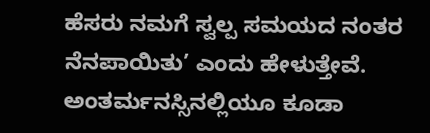ಹೆಸರು ನಮಗೆ ಸ್ವಲ್ಪ ಸಮಯದ ನಂತರ ನೆನಪಾಯಿತು’ ಎಂದು ಹೇಳುತ್ತೇವೆ.
ಅಂತರ್ಮನಸ್ಸಿನಲ್ಲಿಯೂ ಕೂಡಾ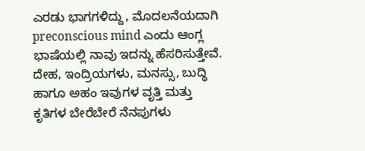ಎರಡು ಭಾಗಗಳಿದ್ದು, ಮೊದಲನೆಯದಾಗಿ preconscious mind ಎಂದು ಆಂಗ್ಲ ಭಾಷೆಯಲ್ಲಿ ನಾವು ಇದನ್ನು ಹೆಸರಿಸುತ್ತೇವೆ. ದೇಹ, ಇಂದ್ರಿಯಗಳು, ಮನಸ್ಸು, ಬುದ್ಧಿ ಹಾಗೂ ಅಹಂ ಇವುಗಳ ವೃತ್ತಿ ಮತ್ತು ಕೃತಿಗಳ ಬೇರೆಬೇರೆ ನೆನಪುಗಳು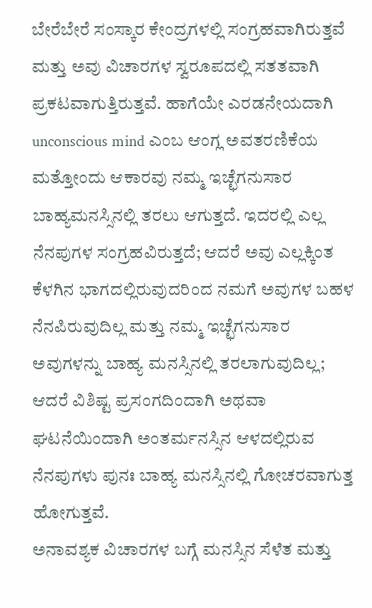ಬೇರೆಬೇರೆ ಸಂಸ್ಕಾರ ಕೇಂದ್ರಗಳಲ್ಲಿ ಸಂಗ್ರಹವಾಗಿರುತ್ತವೆ ಮತ್ತು ಅವು ವಿಚಾರಗಳ ಸ್ವರೂಪದಲ್ಲಿ ಸತತವಾಗಿ ಪ್ರಕಟವಾಗುತ್ತಿರುತ್ತವೆ. ಹಾಗೆಯೇ ಎರಡನೇಯದಾಗಿ unconscious mind ಎಂಬ ಆಂಗ್ಲ ಅವತರಣಿಕೆಯ ಮತ್ತೋಂದು ಆಕಾರವು ನಮ್ಮ ಇಚ್ಛೆಗನುಸಾರ ಬಾಹ್ಯಮನಸ್ಸಿನಲ್ಲಿ ತರಲು ಆಗುತ್ತದೆ. ಇದರಲ್ಲಿ ಎಲ್ಲ ನೆನಪುಗಳ ಸಂಗ್ರಹವಿರುತ್ತದೆ; ಆದರೆ ಅವು ಎಲ್ಲಕ್ಕಿಂತ ಕೆಳಗಿನ ಭಾಗದಲ್ಲಿರುವುದರಿಂದ ನಮಗೆ ಅವುಗಳ ಬಹಳ ನೆನಪಿರುವುದಿಲ್ಲ ಮತ್ತು ನಮ್ಮ ಇಚ್ಛೆಗನುಸಾರ ಅವುಗಳನ್ನು ಬಾಹ್ಯ ಮನಸ್ಸಿನಲ್ಲಿ ತರಲಾಗುವುದಿಲ್ಲ; ಆದರೆ ವಿಶಿಷ್ಟ ಪ್ರಸಂಗದಿಂದಾಗಿ ಅಥವಾ ಘಟನೆಯಿಂದಾಗಿ ಅಂತರ್ಮನಸ್ಸಿನ ಆಳದಲ್ಲಿರುವ ನೆನಪುಗಳು ಪುನಃ ಬಾಹ್ಯ ಮನಸ್ಸಿನಲ್ಲಿ ಗೋಚರವಾಗುತ್ತ ಹೋಗುತ್ತವೆ.
ಅನಾವಶ್ಯಕ ವಿಚಾರಗಳ ಬಗ್ಗೆ ಮನಸ್ಸಿನ ಸೆಳೆತ ಮತ್ತು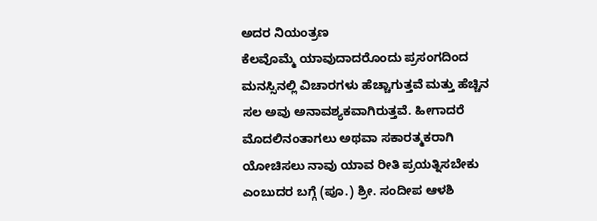ಅದರ ನಿಯಂತ್ರಣ
ಕೆಲವೊಮ್ಮೆ ಯಾವುದಾದರೊಂದು ಪ್ರಸಂಗದಿಂದ ಮನಸ್ಸಿನಲ್ಲಿ ವಿಚಾರಗಳು ಹೆಚ್ಚಾಗುತ್ತವೆ ಮತ್ತು ಹೆಚ್ಚಿನ ಸಲ ಅವು ಅನಾವಶ್ಯಕವಾಗಿರುತ್ತವೆ. ಹೀಗಾದರೆ ಮೊದಲಿನಂತಾಗಲು ಅಥವಾ ಸಕಾರತ್ಮಕರಾಗಿ ಯೋಚಿಸಲು ನಾವು ಯಾವ ರೀತಿ ಪ್ರಯತ್ನಿಸಬೇಕು ಎಂಬುದರ ಬಗ್ಗೆ (ಪೂ.) ಶ್ರೀ. ಸಂದೀಪ ಆಳಶಿ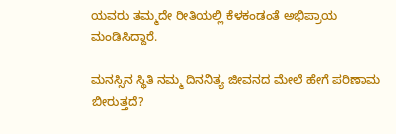ಯವರು ತಮ್ಮದೇ ರೀತಿಯಲ್ಲಿ ಕೆಳಕಂಡಂತೆ ಅಭಿಪ್ರಾಯ ಮಂಡಿಸಿದ್ದಾರೆ.

ಮನಸ್ಸಿನ ಸ್ಥಿತಿ ನಮ್ಮ ದಿನನಿತ್ಯ ಜೀವನದ ಮೇಲೆ ಹೇಗೆ ಪರಿಣಾಮ ಬೀರುತ್ತದೆ?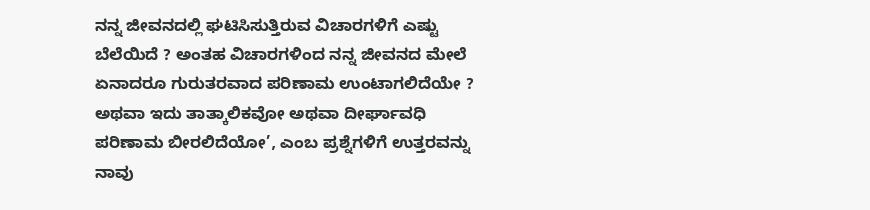ನನ್ನ ಜೀವನದಲ್ಲಿ ಘಟಿಸಿಸುತ್ತಿರುವ ವಿಚಾರಗಳಿಗೆ ಎಷ್ಟು ಬೆಲೆಯಿದೆ ? ಅಂತಹ ವಿಚಾರಗಳಿಂದ ನನ್ನ ಜೀವನದ ಮೇಲೆ ಏನಾದರೂ ಗುರುತರವಾದ ಪರಿಣಾಮ ಉಂಟಾಗಲಿದೆಯೇ ? ಅಥವಾ ಇದು ತಾತ್ಕಾಲಿಕವೋ ಅಥವಾ ದೀರ್ಘಾವಧಿ ಪರಿಣಾಮ ಬೀರಲಿದೆಯೋ’, ಎಂಬ ಪ್ರಶ್ನೆಗಳಿಗೆ ಉತ್ತರವನ್ನು ನಾವು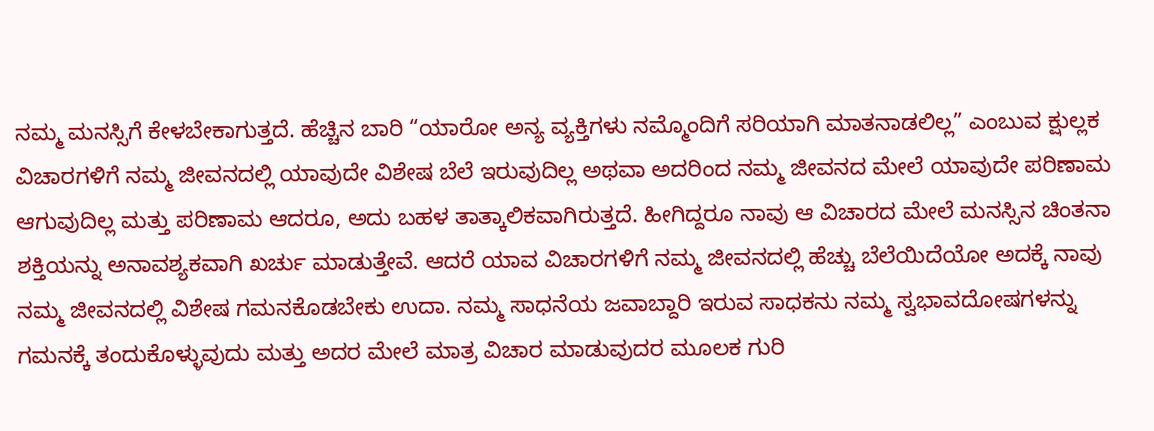ನಮ್ಮ ಮನಸ್ಸಿಗೆ ಕೇಳಬೇಕಾಗುತ್ತದೆ. ಹೆಚ್ಚಿನ ಬಾರಿ “ಯಾರೋ ಅನ್ಯ ವ್ಯಕ್ತಿಗಳು ನಮ್ಮೊಂದಿಗೆ ಸರಿಯಾಗಿ ಮಾತನಾಡಲಿಲ್ಲ” ಎಂಬುವ ಕ್ಷುಲ್ಲಕ ವಿಚಾರಗಳಿಗೆ ನಮ್ಮ ಜೀವನದಲ್ಲಿ ಯಾವುದೇ ವಿಶೇಷ ಬೆಲೆ ಇರುವುದಿಲ್ಲ ಅಥವಾ ಅದರಿಂದ ನಮ್ಮ ಜೀವನದ ಮೇಲೆ ಯಾವುದೇ ಪರಿಣಾಮ ಆಗುವುದಿಲ್ಲ ಮತ್ತು ಪರಿಣಾಮ ಆದರೂ, ಅದು ಬಹಳ ತಾತ್ಕಾಲಿಕವಾಗಿರುತ್ತದೆ. ಹೀಗಿದ್ದರೂ ನಾವು ಆ ವಿಚಾರದ ಮೇಲೆ ಮನಸ್ಸಿನ ಚಿಂತನಾ ಶಕ್ತಿಯನ್ನು ಅನಾವಶ್ಯಕವಾಗಿ ಖರ್ಚು ಮಾಡುತ್ತೇವೆ. ಆದರೆ ಯಾವ ವಿಚಾರಗಳಿಗೆ ನಮ್ಮ ಜೀವನದಲ್ಲಿ ಹೆಚ್ಚು ಬೆಲೆಯಿದೆಯೋ ಅದಕ್ಕೆ ನಾವು ನಮ್ಮ ಜೀವನದಲ್ಲಿ ವಿಶೇಷ ಗಮನಕೊಡಬೇಕು ಉದಾ. ನಮ್ಮ ಸಾಧನೆಯ ಜವಾಬ್ದಾರಿ ಇರುವ ಸಾಧಕನು ನಮ್ಮ ಸ್ವಭಾವದೋಷಗಳನ್ನು ಗಮನಕ್ಕೆ ತಂದುಕೊಳ್ಳುವುದು ಮತ್ತು ಅದರ ಮೇಲೆ ಮಾತ್ರ ವಿಚಾರ ಮಾಡುವುದರ ಮೂಲಕ ಗುರಿ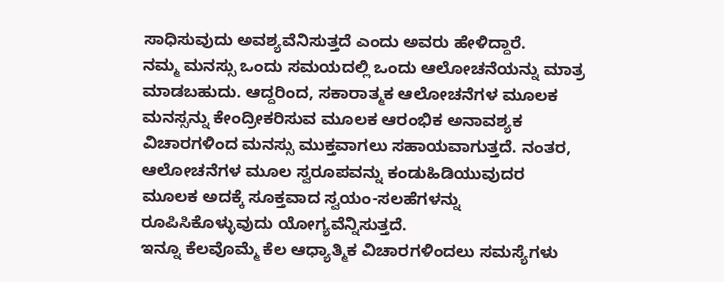ಸಾಧಿಸುವುದು ಅವಶ್ಯವೆನಿಸುತ್ತದೆ ಎಂದು ಅವರು ಹೇಳಿದ್ದಾರೆ.
ನಮ್ಮ ಮನಸ್ಸು ಒಂದು ಸಮಯದಲ್ಲಿ ಒಂದು ಆಲೋಚನೆಯನ್ನು ಮಾತ್ರ ಮಾಡಬಹುದು. ಆದ್ದರಿಂದ, ಸಕಾರಾತ್ಮಕ ಆಲೋಚನೆಗಳ ಮೂಲಕ ಮನಸ್ಸನ್ನು ಕೇಂದ್ರೀಕರಿಸುವ ಮೂಲಕ ಆರಂಭಿಕ ಅನಾವಶ್ಯಕ ವಿಚಾರಗಳಿಂದ ಮನಸ್ಸು ಮುಕ್ತವಾಗಲು ಸಹಾಯವಾಗುತ್ತದೆ. ನಂತರ, ಆಲೋಚನೆಗಳ ಮೂಲ ಸ್ವರೂಪವನ್ನು ಕಂಡುಹಿಡಿಯುವುದರ ಮೂಲಕ ಅದಕ್ಕೆ ಸೂಕ್ತವಾದ ಸ್ವಯಂ-ಸಲಹೆಗಳನ್ನು ರೂಪಿಸಿಕೊಳ್ಳುವುದು ಯೋಗ್ಯವೆನ್ನಿಸುತ್ತದೆ.
ಇನ್ನೂ ಕೆಲವೊಮ್ಮೆ ಕೆಲ ಆಧ್ಯಾತ್ಮಿಕ ವಿಚಾರಗಳಿಂದಲು ಸಮಸ್ಯೆಗಳು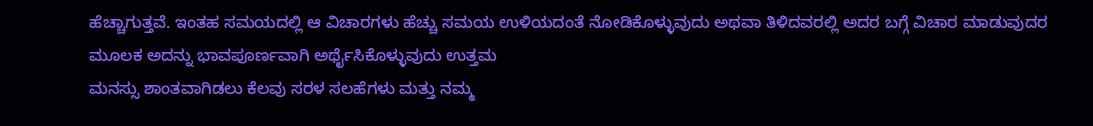ಹೆಚ್ಚಾಗುತ್ತವೆ. ಇಂತಹ ಸಮಯದಲ್ಲಿ ಆ ವಿಚಾರಗಳು ಹೆಚ್ಚು ಸಮಯ ಉಳಿಯದಂತೆ ನೋಡಿಕೊಳ್ಳುವುದು ಅಥವಾ ತಿಳಿದವರಲ್ಲಿ ಅದರ ಬಗ್ಗೆ ವಿಚಾರ ಮಾಡುವುದರ ಮೂಲಕ ಅದನ್ನು ಭಾವಪೂರ್ಣವಾಗಿ ಅರ್ಥೈಸಿಕೊಳ್ಳುವುದು ಉತ್ತಮ
ಮನಸ್ಸು ಶಾಂತವಾಗಿಡಲು ಕೆಲವು ಸರಳ ಸಲಹೆಗಳು ಮತ್ತು ನಮ್ಮ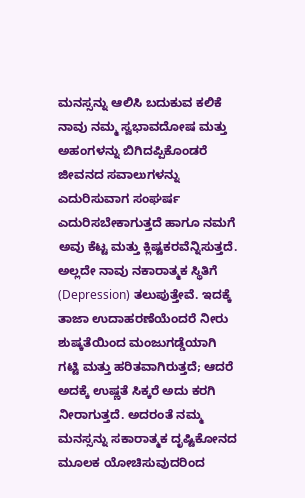ಮನಸ್ಸನ್ನು ಆಲಿಸಿ ಬದುಕುವ ಕಲಿಕೆ
ನಾವು ನಮ್ಮ ಸ್ವಭಾವದೋಷ ಮತ್ತು ಅಹಂಗಳನ್ನು ಬಿಗಿದಪ್ಪಿಕೊಂಡರೆ ಜೀವನದ ಸವಾಲುಗಳನ್ನು ಎದುರಿಸುವಾಗ ಸಂಘರ್ಷ ಎದುರಿಸಬೇಕಾಗುತ್ತದೆ ಹಾಗೂ ನಮಗೆ ಅವು ಕೆಟ್ಟ ಮತ್ತು ಕ್ಲಿಷ್ಟಕರವೆನ್ನಿಸುತ್ತದೆ. ಅಲ್ಲದೇ ನಾವು ನಕಾರಾತ್ಮಕ ಸ್ಥಿತಿಗೆ (Depression) ತಲುಪುತ್ತೇವೆ. ಇದಕ್ಕೆ ತಾಜಾ ಉದಾಹರಣೆಯೆಂದರೆ ನೀರು ಶುಷ್ಕತೆಯಿಂದ ಮಂಜುಗಡ್ಡೆಯಾಗಿ ಗಟ್ಟಿ ಮತ್ತು ಹರಿತವಾಗಿರುತ್ತದೆ; ಆದರೆ ಅದಕ್ಕೆ ಉಷ್ಣತೆ ಸಿಕ್ಕರೆ ಅದು ಕರಗಿ ನೀರಾಗುತ್ತದೆ. ಅದರಂತೆ ನಮ್ಮ ಮನಸ್ಸನ್ನು ಸಕಾರಾತ್ಮಕ ದೃಷ್ಟಿಕೋನದ ಮೂಲಕ ಯೋಚಿಸುವುದರಿಂದ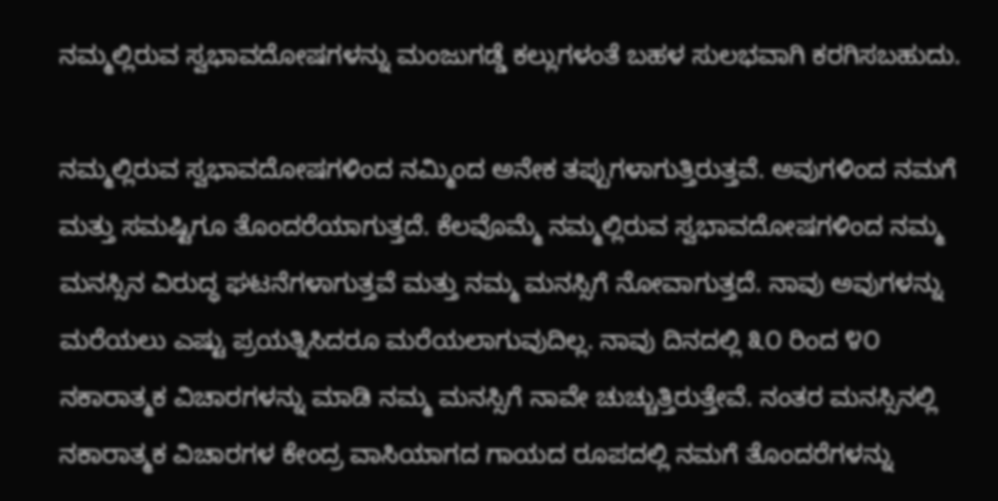ನಮ್ಮಲ್ಲಿರುವ ಸ್ವಭಾವದೋಷಗಳನ್ನು ಮಂಜುಗಡ್ಡೆ ಕಲ್ಲುಗಳಂತೆ ಬಹಳ ಸುಲಭವಾಗಿ ಕರಗಿಸಬಹುದು.

ನಮ್ಮಲ್ಲಿರುವ ಸ್ವಭಾವದೋಷಗಳಿಂದ ನಮ್ಮಿಂದ ಅನೇಕ ತಪ್ಪುಗಳಾಗುತ್ತಿರುತ್ತವೆ. ಅವುಗಳಿಂದ ನಮಗೆ ಮತ್ತು ಸಮಷ್ಟಿಗೂ ತೊಂದರೆಯಾಗುತ್ತದೆ. ಕೆಲವೊಮ್ಮೆ ನಮ್ಮಲ್ಲಿರುವ ಸ್ವಭಾವದೋಷಗಳಿಂದ ನಮ್ಮ ಮನಸ್ಸಿನ ವಿರುದ್ಧ ಘಟನೆಗಳಾಗುತ್ತವೆ ಮತ್ತು ನಮ್ಮ ಮನಸ್ಸಿಗೆ ನೋವಾಗುತ್ತದೆ. ನಾವು ಅವುಗಳನ್ನು ಮರೆಯಲು ಎಷ್ಟು ಪ್ರಯತ್ನಿಸಿದರೂ ಮರೆಯಲಾಗುವುದಿಲ್ಲ. ನಾವು ದಿನದಲ್ಲಿ ೩೦ ರಿಂದ ೪೦ ನಕಾರಾತ್ಮಕ ವಿಚಾರಗಳನ್ನು ಮಾಡಿ ನಮ್ಮ ಮನಸ್ಸಿಗೆ ನಾವೇ ಚುಚ್ಚುತ್ತಿರುತ್ತೇವೆ. ನಂತರ ಮನಸ್ಸಿನಲ್ಲಿ ನಕಾರಾತ್ಮಕ ವಿಚಾರಗಳ ಕೇಂದ್ರ ವಾಸಿಯಾಗದ ಗಾಯದ ರೂಪದಲ್ಲಿ ನಮಗೆ ತೊಂದರೆಗಳನ್ನು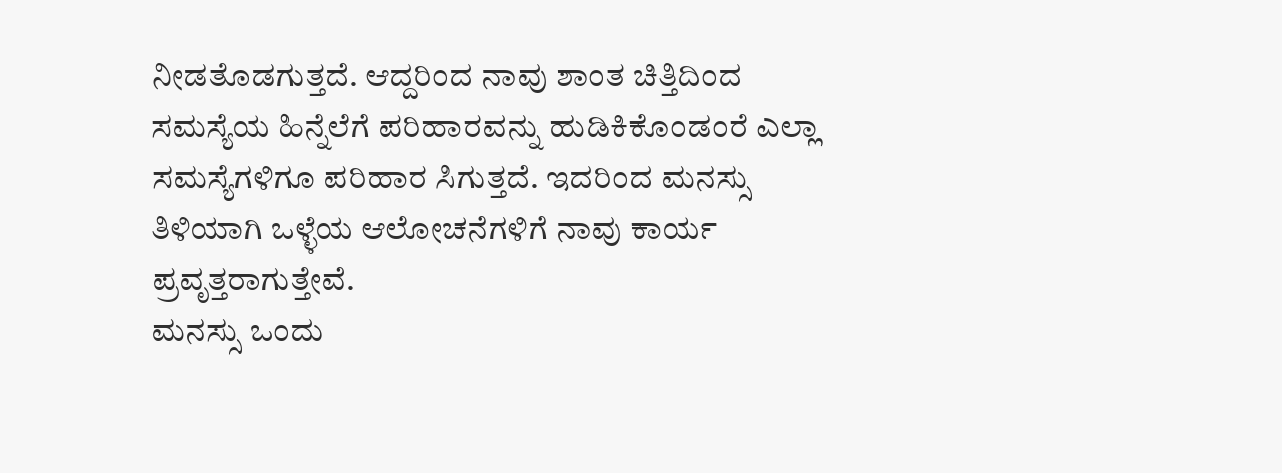ನೀಡತೊಡಗುತ್ತದೆ. ಆದ್ದರಿಂದ ನಾವು ಶಾಂತ ಚಿತ್ತಿದಿಂದ ಸಮಸ್ಯೆಯ ಹಿನ್ನೆಲೆಗೆ ಪರಿಹಾರವನ್ನು ಹುಡಿಕಿಕೊಂಡಂರೆ ಎಲ್ಲಾ ಸಮಸ್ಯೆಗಳಿಗೂ ಪರಿಹಾರ ಸಿಗುತ್ತದೆ. ಇದರಿಂದ ಮನಸ್ಸು ತಿಳಿಯಾಗಿ ಒಳ್ಳೆಯ ಆಲೋಚನೆಗಳಿಗೆ ನಾವು ಕಾರ್ಯ ಪ್ರವೃತ್ತರಾಗುತ್ತೇವೆ.
ಮನಸ್ಸು ಒಂದು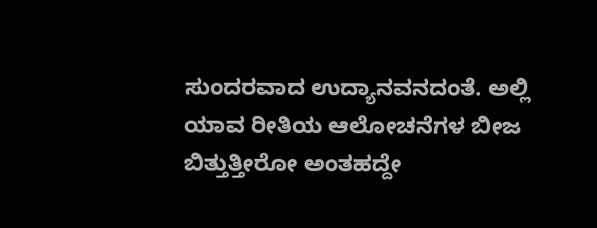ಸುಂದರವಾದ ಉದ್ಯಾನವನದಂತೆ. ಅಲ್ಲಿ ಯಾವ ರೀತಿಯ ಆಲೋಚನೆಗಳ ಬೀಜ ಬಿತ್ತುತ್ತೀರೋ ಅಂತಹದ್ದೇ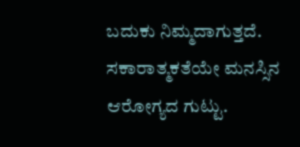ಬದುಕು ನಿಮ್ಮದಾಗುತ್ತದೆ. ಸಕಾರಾತ್ಮಕತೆಯೇ ಮನಸ್ಸಿನ ಆರೋಗ್ಯದ ಗುಟ್ಟು.